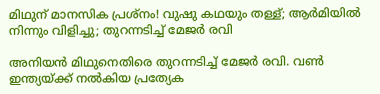മിഥുന് മാനസിക പ്രശ്‌നം! വുഷു കഥയും തള്ള്; ആര്‍മിയില്‍ നിന്നും വിളിച്ചു; തുറന്നടിച്ച് മേജര്‍ രവി

അനിയന്‍ മിഥുനെതിരെ തുറന്നടിച്ച് മേജര്‍ രവി. വണ്‍ ഇന്ത്യയ്ക്ക് നല്‍കിയ പ്രത്യേക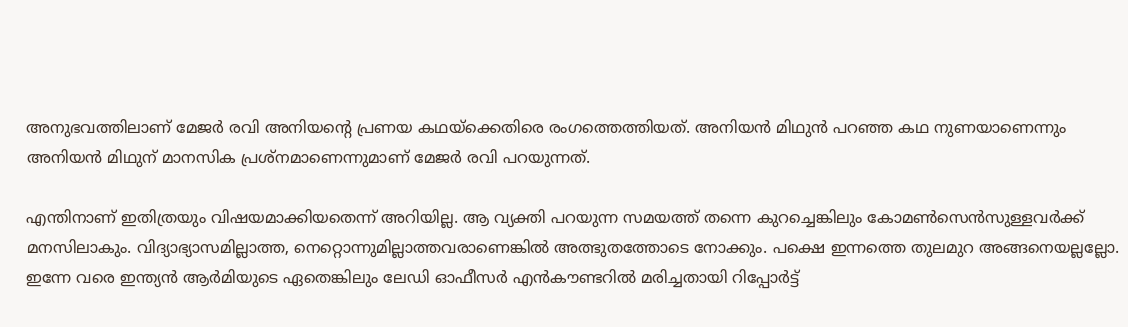അനുഭവത്തിലാണ് മേജര്‍ രവി അനിയന്റെ പ്രണയ കഥയ്‌ക്കെതിരെ രംഗത്തെത്തിയത്. അനിയന്‍ മിഥുന്‍ പറഞ്ഞ കഥ നുണയാണെന്നും അനിയന്‍ മിഥുന് മാനസിക പ്രശ്‌നമാണെന്നുമാണ് മേജര്‍ രവി പറയുന്നത്.

എന്തിനാണ് ഇതിത്രയും വിഷയമാക്കിയതെന്ന് അറിയില്ല. ആ വ്യക്തി പറയുന്ന സമയത്ത് തന്നെ കുറച്ചെങ്കിലും കോമണ്‍സെന്‍സുള്ളവര്‍ക്ക് മനസിലാകും. വിദ്യാഭ്യാസമില്ലാത്ത, നെറ്റൊന്നുമില്ലാത്തവരാണെങ്കില്‍ അത്ഭുതത്തോടെ നോക്കും. പക്ഷെ ഇന്നത്തെ തുലമുറ അങ്ങനെയല്ലല്ലോ. ഇന്നേ വരെ ഇന്ത്യന്‍ ആര്‍മിയുടെ ഏതെങ്കിലും ലേഡി ഓഫീസര്‍ എന്‍കൗണ്ടറില്‍ മരിച്ചതായി റിപ്പോര്‍ട്ട്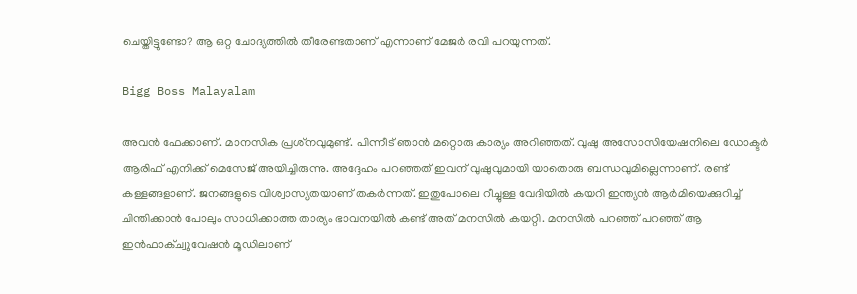ചെയ്തിട്ടുണ്ടോ? ആ ഒറ്റ ചോദ്യത്തില്‍ തീരേണ്ടതാണ് എന്നാണ് മേജര്‍ രവി പറയുന്നത്.

Bigg Boss Malayalam

അവന്‍ ഫേക്കാണ്. മാനസിക പ്രശ്‌നവുമുണ്ട്. പിന്നീട് ഞാന്‍ മറ്റൊരു കാര്യം അറിഞ്ഞത്. വുഷു അസോസിയേഷനിലെ ഡോക്ടര്‍ ആരിഫ് എനിക്ക് മെസേജ് അയിച്ചിരുന്നു. അദ്ദേഹം പറഞ്ഞത് ഇവന് വുഷുവുമായി യാതൊരു ബന്ധവുമില്ലെന്നാണ്. രണ്ട് കള്ളങ്ങളാണ്. ജനങ്ങളുടെ വിശ്വാസ്യതയാണ് തകര്‍ന്നത്. ഇതുപോലെ റീച്ചുള്ള വേദിയില്‍ കയറി ഇന്ത്യന്‍ ആര്‍മിയെക്കുറിച്ച് ചിന്തിക്കാന്‍ പോലും സാധിക്കാത്ത താര്യം ഭാവനയില്‍ കണ്ട് അത് മനസില്‍ കയറ്റി. മനസില്‍ പറഞ്ഞ് പറഞ്ഞ് ആ ഇന്‍ഫാക്ച്വുവേഷന്‍ മൂഡിലാണ്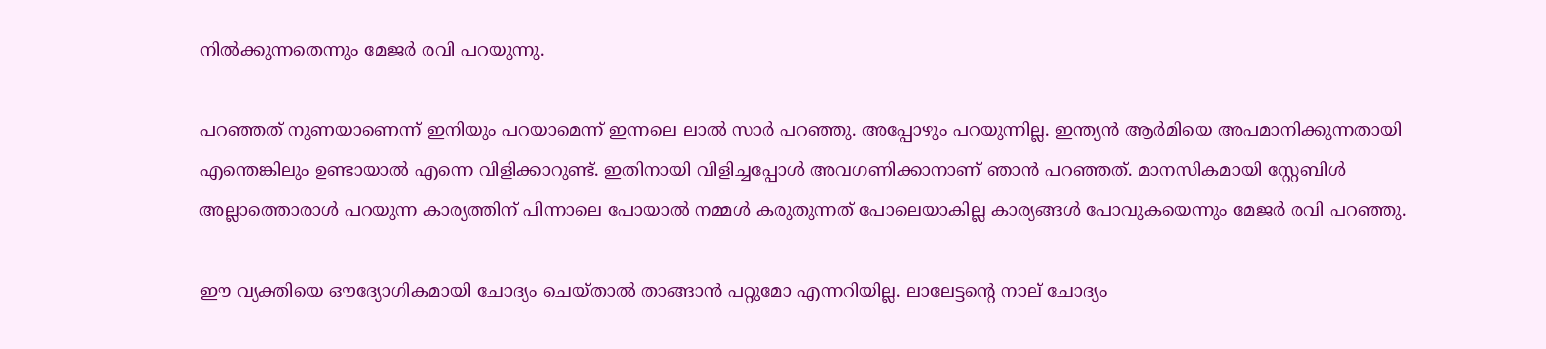നില്‍ക്കുന്നതെന്നും മേജര്‍ രവി പറയുന്നു.

പറഞ്ഞത് നുണയാണെന്ന് ഇനിയും പറയാമെന്ന് ഇന്നലെ ലാല്‍ സാര്‍ പറഞ്ഞു. അപ്പോഴും പറയുന്നില്ല. ഇന്ത്യന്‍ ആര്‍മിയെ അപമാനിക്കുന്നതായി എന്തെങ്കിലും ഉണ്ടായാല്‍ എന്നെ വിളിക്കാറുണ്ട്. ഇതിനായി വിളിച്ചപ്പോള്‍ അവഗണിക്കാനാണ് ഞാന്‍ പറഞ്ഞത്. മാനസികമായി സ്റ്റേബിള്‍ അല്ലാത്തൊരാള്‍ പറയുന്ന കാര്യത്തിന് പിന്നാലെ പോയാല്‍ നമ്മള്‍ കരുതുന്നത് പോലെയാകില്ല കാര്യങ്ങള്‍ പോവുകയെന്നും മേജര്‍ രവി പറഞ്ഞു.

ഈ വ്യക്തിയെ ഔദ്യോഗികമായി ചോദ്യം ചെയ്താല്‍ താങ്ങാന്‍ പറ്റുമോ എന്നറിയില്ല. ലാലേട്ടന്റെ നാല് ചോദ്യം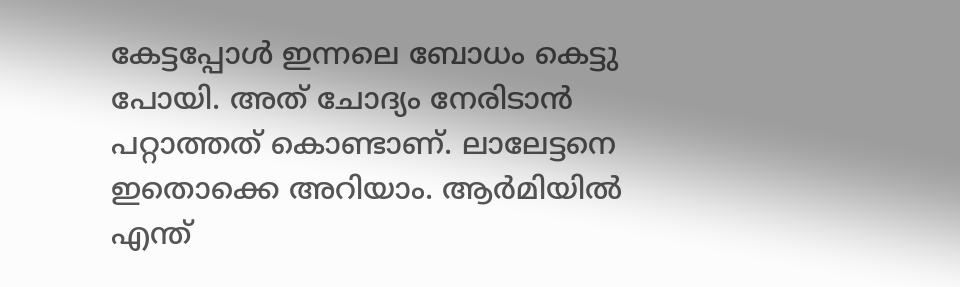കേട്ടപ്പോള്‍ ഇന്നലെ ബോധം കെട്ടു പോയി. അത് ചോദ്യം നേരിടാന്‍ പറ്റാത്തത് കൊണ്ടാണ്. ലാലേട്ടനെ ഇതൊക്കെ അറിയാം. ആര്‍മിയില്‍ എന്ത്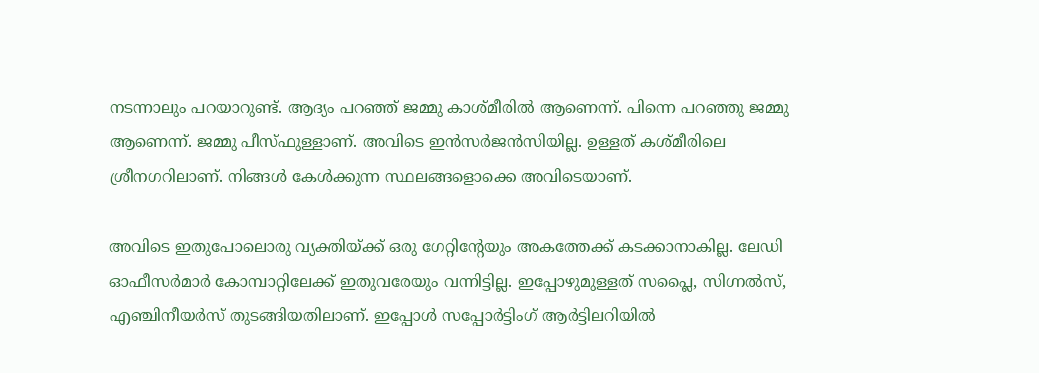നടന്നാലും പറയാറുണ്ട്. ആദ്യം പറഞ്ഞ് ജമ്മു കാശ്മീരില്‍ ആണെന്ന്. പിന്നെ പറഞ്ഞു ജമ്മു ആണെന്ന്. ജമ്മു പീസ്ഫുള്ളാണ്. അവിടെ ഇന്‍സര്‍ജന്‍സിയില്ല. ഉള്ളത് കശ്മീരിലെ ശ്രീനഗറിലാണ്. നിങ്ങള്‍ കേള്‍ക്കുന്ന സ്ഥലങ്ങളൊക്കെ അവിടെയാണ്.

അവിടെ ഇതുപോലൊരു വ്യക്തിയ്ക്ക് ഒരു ഗേറ്റിന്റേയും അകത്തേക്ക് കടക്കാനാകില്ല. ലേഡി ഓഫീസര്‍മാര്‍ കോമ്പാറ്റിലേക്ക് ഇതുവരേയും വന്നിട്ടില്ല. ഇപ്പോഴുമുള്ളത് സപ്ലൈ, സിഗ്നല്‍സ്, എഞ്ചിനീയര്‍സ് തുടങ്ങിയതിലാണ്. ഇപ്പോള്‍ സപ്പോര്‍ട്ടിംഗ് ആര്‍ട്ടിലറിയില്‍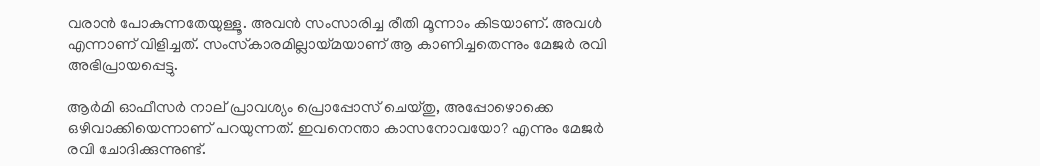വരാന്‍ പോകുന്നതേയുള്ളൂ. അവന്‍ സംസാരിച്ച രീതി മൂന്നാം കിടയാണ്. അവള്‍ എന്നാണ് വിളിച്ചത്. സംസ്‌കാരമില്ലായ്മയാണ് ആ കാണിച്ചതെന്നും മേജര്‍ രവി അഭിപ്രായപ്പെട്ടു.

ആര്‍മി ഓഫീസര്‍ നാല് പ്രാവശ്യം പ്രൊപ്പോസ് ചെയ്തു, അപ്പോഴൊക്കെ ഒഴിവാക്കിയെന്നാണ് പറയുന്നത്. ഇവനെന്താ കാസനോവയോ? എന്നും മേജര്‍ രവി ചോദിക്കുന്നുണ്ട്.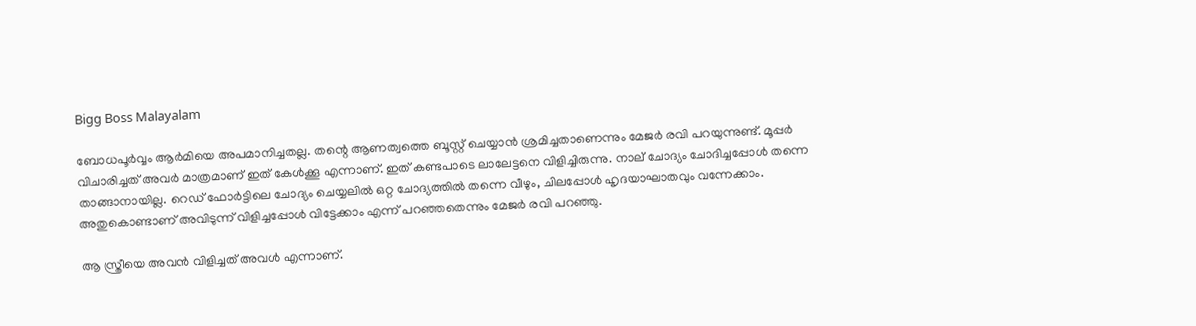Bigg Boss Malayalam

ബോധപൂര്‍വ്വം ആര്‍മിയെ അപമാനിച്ചതല്ല. തന്റെ ആണത്വത്തെ ബൂസ്റ്റ് ചെയ്യാന്‍ ശ്രമിച്ചതാണെന്നും മേജര്‍ രവി പറയുന്നുണ്ട്. മൂപ്പര്‍ വിചാരിച്ചത് അവര്‍ മാത്രമാണ് ഇത് കേള്‍ക്കൂ എന്നാണ്. ഇത് കണ്ടപാടെ ലാലേട്ടനെ വിളിച്ചിരുന്നു. നാല് ചോദ്യം ചോദിച്ചപ്പോള്‍ തന്നെ താങ്ങാനായില്ല. റെഡ് ഫോര്‍ട്ടിലെ ചോദ്യം ചെയ്യലില്‍ ഒറ്റ ചോദ്യത്തില്‍ തന്നെ വീഴും, ചിലപ്പോള്‍ ഹൃദയാഘാതവും വന്നേക്കാം. അതുകൊണ്ടാണ് അവിടുന്ന് വിളിച്ചപ്പോള്‍ വിട്ടേക്കാം എന്ന് പറഞ്ഞതെന്നും മേജര്‍ രവി പറഞ്ഞു.

ആ സ്ത്രീയെ അവന്‍ വിളിച്ചത് അവള്‍ എന്നാണ്.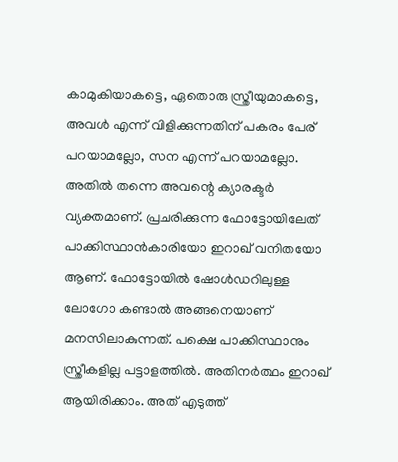കാമുകിയാകട്ടെ, ഏതൊരു സ്ത്രീയുമാകട്ടെ, അവള്‍ എന്ന് വിളിക്കുന്നതിന് പകരം പേര് പറയാമല്ലോ, സന എന്ന് പറയാമല്ലോ. അതില്‍ തന്നെ അവന്റെ ക്യാരക്ടര്‍ വ്യക്തമാണ്. പ്രചരിക്കുന്ന ഫോട്ടോയിലേത് പാക്കിസ്ഥാന്‍കാരിയോ ഇറാഖ് വനിതയോ ആണ്. ഫോട്ടോയില്‍ ഷോള്‍ഡറിലുള്ള ലോഗോ കണ്ടാല്‍ അങ്ങനെയാണ് മനസിലാകുന്നത്. പക്ഷെ പാക്കിസ്ഥാനും സ്ത്രീകളില്ല പട്ടാളത്തില്‍. അതിനര്‍ത്ഥം ഇറാഖ് ആയിരിക്കാം. അത് എടുത്ത്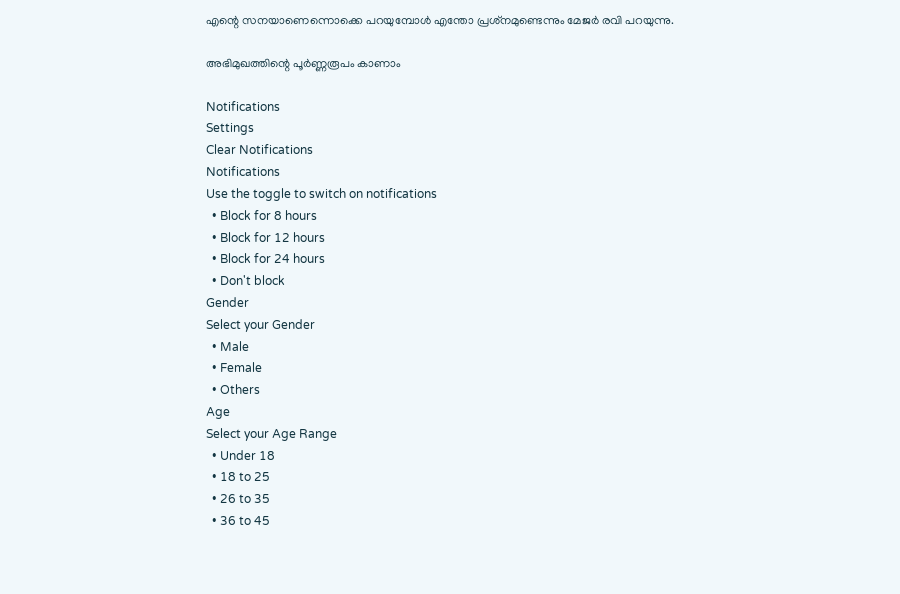എന്റെ സനയാണെന്നൊക്കെ പറയുമ്പോള്‍ എന്തോ പ്രശ്‌നമുണ്ടെന്നും മേജര്‍ രവി പറയുന്നു.

അഭിമുഖത്തിന്റെ പൂർണ്ണരൂപം കാണാം

Notifications
Settings
Clear Notifications
Notifications
Use the toggle to switch on notifications
  • Block for 8 hours
  • Block for 12 hours
  • Block for 24 hours
  • Don't block
Gender
Select your Gender
  • Male
  • Female
  • Others
Age
Select your Age Range
  • Under 18
  • 18 to 25
  • 26 to 35
  • 36 to 45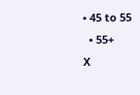• 45 to 55
  • 55+
X